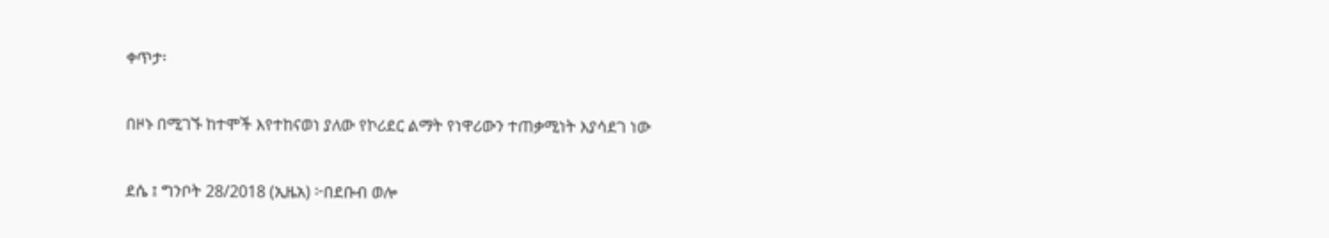ቀጥታ፡

በዞኑ በሚገኙ ከተሞች እየተከናወነ ያለው የኮሪደር ልማት የነዋሪውን ተጠቃሚነት እያሳደገ ነው

ደሴ ፤ ግንቦት 28/2018 (ኢዜአ) ፦በደቡብ ወሎ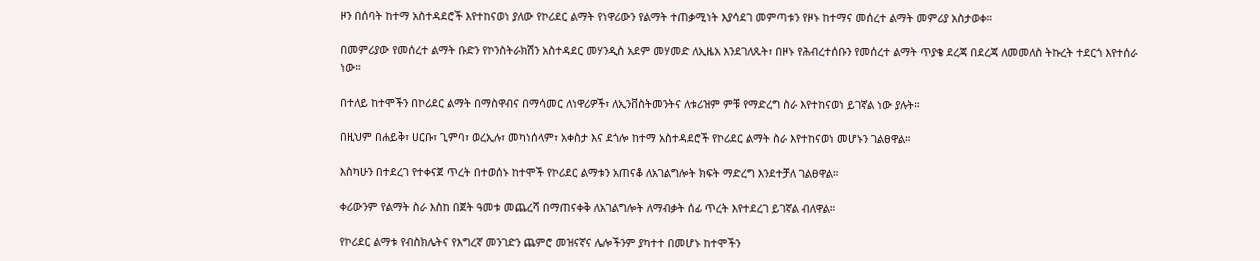ዞን በሰባት ከተማ አስተዳደሮች እየተከናወነ ያለው የኮሪደር ልማት የነዋሪውን የልማት ተጠቃሚነት እያሳደገ መምጣቱን የዞኑ ከተማና መሰረተ ልማት መምሪያ አስታወቀ።

በመምሪያው የመሰረተ ልማት ቡድን የኮንስትራክሽን አስተዳደር መሃንዲስ አደም መሃመድ ለኢዜአ እንደገለጹት፣ በዞኑ የሕብረተሰቡን የመሰረተ ልማት ጥያቄ ደረጃ በደረጃ ለመመለስ ትኩረት ተደርጎ እየተሰራ ነው።

በተለይ ከተሞችን በኮሪደር ልማት በማስዋብና በማሳመር ለነዋሪዎች፣ ለኢንቨስትመንትና ለቱሪዝም ምቹ የማድረግ ስራ እየተከናወነ ይገኛል ነው ያሉት።

በዚህም በሐይቅ፣ ሀርቡ፣ ጊምባ፣ ወረኢሉ፣ መካነሰላም፣ አቀስታ እና ደጎሎ ከተማ አስተዳደሮች የኮሪደር ልማት ስራ እየተከናወነ መሆኑን ገልፀዋል።

እስካሁን በተደረገ የተቀናጀ ጥረት በተወሰኑ ከተሞች የኮሪደር ልማቱን አጠናቆ ለአገልግሎት ክፍት ማድረግ እንደተቻለ ገልፀዋል።

ቀሪውንም የልማት ስራ እስከ በጀት ዓመቱ መጨረሻ በማጠናቀቅ ለአገልግሎት ለማብቃት ሰፊ ጥረት እየተደረገ ይገኛል ብለዋል።

የኮሪደር ልማቱ የብስክሌትና የእግረኛ መንገድን ጨምሮ መዝናኛና ሌሎችንም ያካተተ በመሆኑ ከተሞችን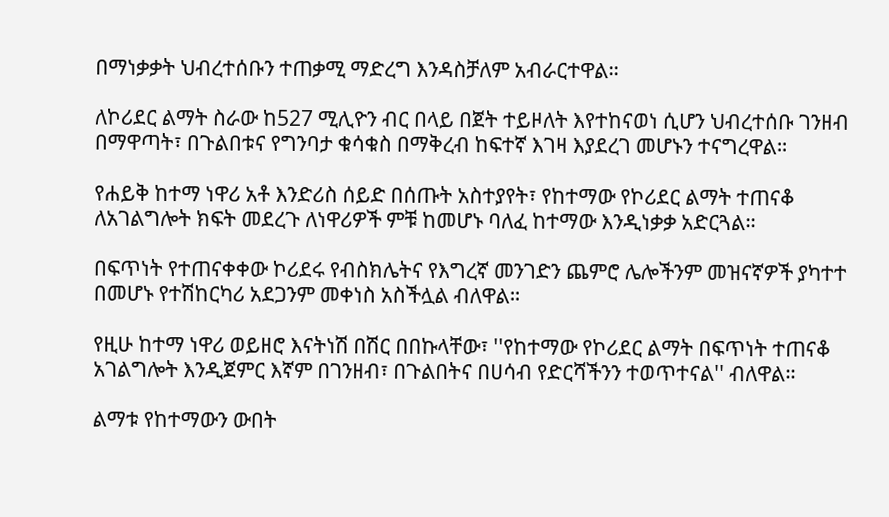በማነቃቃት ህብረተሰቡን ተጠቃሚ ማድረግ እንዳስቻለም አብራርተዋል።

ለኮሪደር ልማት ስራው ከ527 ሚሊዮን ብር በላይ በጀት ተይዞለት እየተከናወነ ሲሆን ህብረተሰቡ ገንዘብ በማዋጣት፣ በጉልበቱና የግንባታ ቁሳቁስ በማቅረብ ከፍተኛ እገዛ እያደረገ መሆኑን ተናግረዋል።

የሐይቅ ከተማ ነዋሪ አቶ እንድሪስ ሰይድ በሰጡት አስተያየት፣ የከተማው የኮሪደር ልማት ተጠናቆ ለአገልግሎት ክፍት መደረጉ ለነዋሪዎች ምቹ ከመሆኑ ባለፈ ከተማው እንዲነቃቃ አድርጓል።

በፍጥነት የተጠናቀቀው ኮሪደሩ የብስክሌትና የእግረኛ መንገድን ጨምሮ ሌሎችንም መዝናኛዎች ያካተተ በመሆኑ የተሽከርካሪ አደጋንም መቀነስ አስችሏል ብለዋል።

የዚሁ ከተማ ነዋሪ ወይዘሮ እናትነሽ በሽር በበኩላቸው፣ ''የከተማው የኮሪደር ልማት በፍጥነት ተጠናቆ አገልግሎት እንዲጀምር እኛም በገንዘብ፣ በጉልበትና በሀሳብ የድርሻችንን ተወጥተናል'' ብለዋል።

ልማቱ የከተማውን ውበት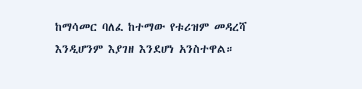ከማሳመር ባለፈ ከተማው የቱሪዝም መዳረሻ እንዲሆንም እያገዘ እንደሆነ አንስተዋል።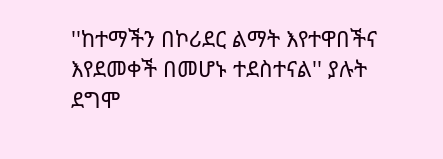''ከተማችን በኮሪደር ልማት እየተዋበችና እየደመቀች በመሆኑ ተደስተናል'' ያሉት ደግሞ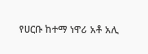የሀርቡ ከተማ ነዋሪ አቶ አሊ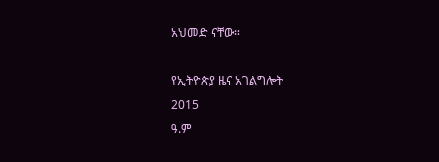አህመድ ናቸው።

የኢትዮጵያ ዜና አገልግሎት
2015
ዓ.ም